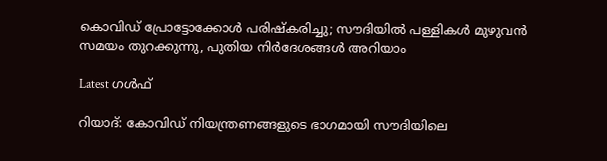കൊവിഡ് പ്രോട്ടോക്കോള്‍ പരിഷ്‌കരിച്ചു; സൗദിയില്‍ പള്ളികള്‍ മുഴുവന്‍ സമയം തുറക്കുന്നു, പുതിയ നിര്‍ദേശങ്ങള്‍ അറിയാം

Latest ഗൾഫ്

റിയാദ്: കോവിഡ് നിയന്ത്രണങ്ങളുടെ ഭാഗമായി സൗദിയിലെ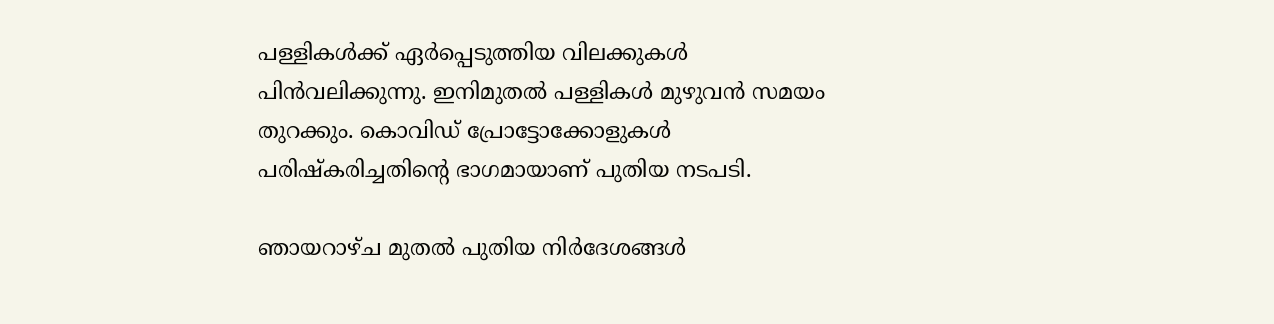പള്ളികള്‍ക്ക് ഏര്‍പ്പെടുത്തിയ വിലക്കുകള്‍ പിന്‍വലിക്കുന്നു. ഇനിമുതല്‍ പള്ളികള്‍ മുഴുവന്‍ സമയം തുറക്കും. കൊവിഡ് പ്രോട്ടോക്കോളുകള്‍ പരിഷ്‌കരിച്ചതിന്റെ ഭാഗമായാണ് പുതിയ നടപടി.

ഞായറാഴ്ച മുതല്‍ പുതിയ നിര്‍ദേശങ്ങള്‍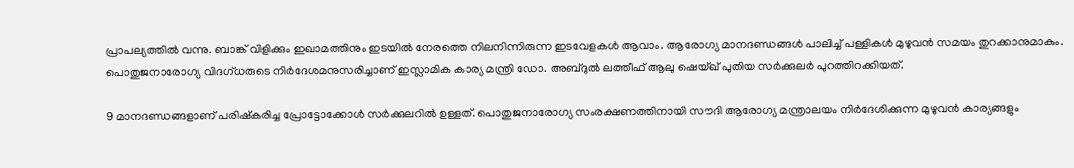പ്രാപല്യത്തില്‍ വന്നു. ബാങ്ക് വിളിക്കും ഇഖാമത്തിനും ഇടയില്‍ നേരത്തെ നിലനിന്നിരുന്ന ഇടവേളകള്‍ ആവാം. ആരോഗ്യ മാനദണ്ഡങ്ങള്‍ പാലിച്ച് പള്ളികള്‍ മുഴുവന്‍ സമയം തുറക്കാനുമാകും. പൊതുജനാരോഗ്യ വിദഗ്ധരുടെ നിര്‍ദേശമനുസരിച്ചാണ് ഇസ്ലാമിക കാര്യ മന്ത്രി ഡോ. അബ്ദുല്‍ ലത്തീഫ് ആലു ഷെയ്ഖ് പുതിയ സര്‍ക്കുലര്‍ പുറത്തിറക്കിയത്.

9 മാനദണ്ഡങ്ങളാണ് പരിഷ്‌കരിച്ച പ്രോട്ടോക്കോള്‍ സര്‍ക്കുലറില്‍ ഉള്ളത്. പൊതുജനാരോഗ്യ സംരക്ഷണത്തിനായി സൗദി ആരോഗ്യ മന്ത്രാലയം നിര്‍ദേശിക്കുന്ന മുഴുവന്‍ കാര്യങ്ങളും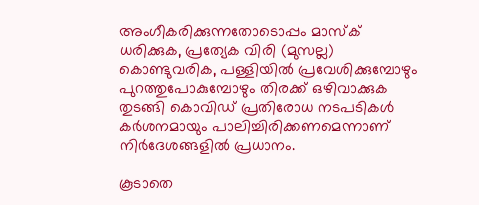അംഗീകരിക്കുന്നതോടൊപ്പം മാസ്‌ക് ധരിക്കുക, പ്രത്യേക വിരി (മുസല്ല) കൊണ്ടുവരിക, പള്ളിയില്‍ പ്രവേശിക്കുമ്പോഴും പുറത്തുപോകുമ്പോഴും തിരക്ക് ഒഴിവാക്കുക തുടങ്ങി കൊവിഡ് പ്രതിരോധ നടപടികള്‍ കര്‍ശനമായും പാലിച്ചിരിക്കണമെന്നാണ് നിര്‍ദേശങ്ങളില്‍ പ്രധാനം.

കൂടാതെ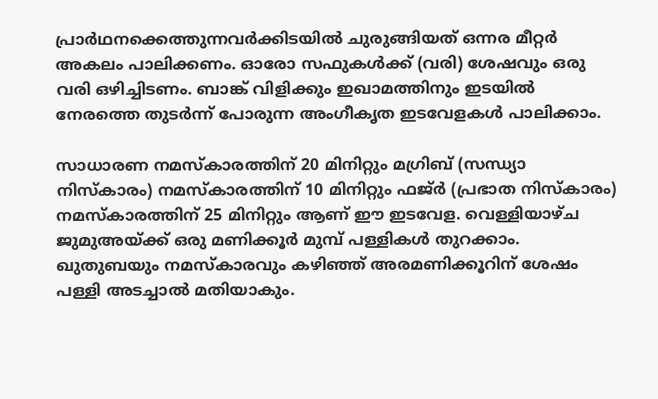പ്രാര്‍ഥനക്കെത്തുന്നവര്‍ക്കിടയില്‍ ചുരുങ്ങിയത് ഒന്നര മീറ്റര്‍ അകലം പാലിക്കണം. ഓരോ സഫുകള്‍ക്ക് (വരി) ശേഷവും ഒരു വരി ഒഴിച്ചിടണം. ബാങ്ക് വിളിക്കും ഇഖാമത്തിനും ഇടയില്‍ നേരത്തെ തുടര്‍ന്ന് പോരുന്ന അംഗീകൃത ഇടവേളകള്‍ പാലിക്കാം.

സാധാരണ നമസ്‌കാരത്തിന് 20 മിനിറ്റും മഗ്രിബ് (സന്ധ്യാ നിസ്‌കാരം) നമസ്‌കാരത്തിന് 10 മിനിറ്റും ഫജ്ര്‍ (പ്രഭാത നിസ്‌കാരം) നമസ്‌കാരത്തിന് 25 മിനിറ്റും ആണ് ഈ ഇടവേള. വെള്ളിയാഴ്ച ജുമുഅയ്ക്ക് ഒരു മണിക്കൂര്‍ മുമ്പ് പള്ളികള്‍ തുറക്കാം. ഖുതുബയും നമസ്‌കാരവും കഴിഞ്ഞ് അരമണിക്കൂറിന് ശേഷം പള്ളി അടച്ചാല്‍ മതിയാകും.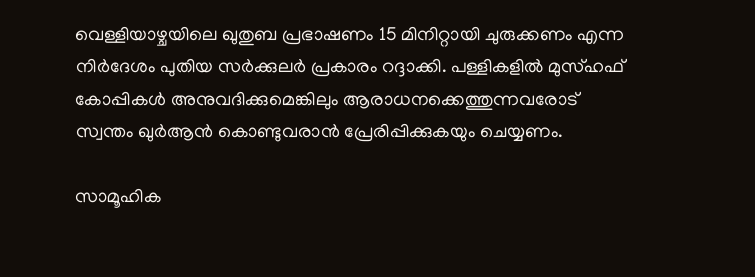വെള്ളിയാഴ്ചയിലെ ഖുതുബ പ്രഭാഷണം 15 മിനിറ്റായി ചുരുക്കണം എന്ന നിര്‍ദേശം പുതിയ സര്‍ക്കുലര്‍ പ്രകാരം റദ്ദാക്കി. പള്ളികളില്‍ മുസ്ഹഫ് കോപ്പികള്‍ അനുവദിക്കുമെങ്കിലും ആരാധനക്കെത്തുന്നവരോട് സ്വന്തം ഖുര്‍ആന്‍ കൊണ്ടുവരാന്‍ പ്രേരിപ്പിക്കുകയും ചെയ്യണം.

സാമൂഹിക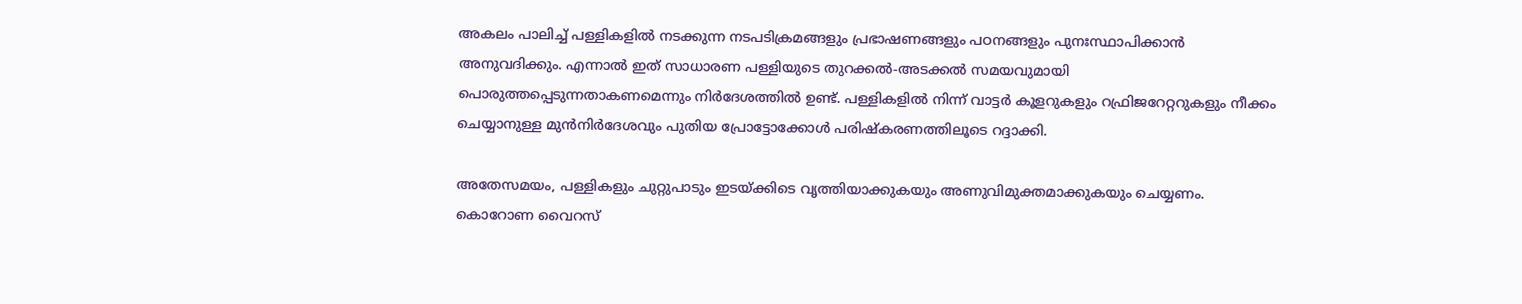അകലം പാലിച്ച് പള്ളികളില്‍ നടക്കുന്ന നടപടിക്രമങ്ങളും പ്രഭാഷണങ്ങളും പഠനങ്ങളും പുനഃസ്ഥാപിക്കാന്‍ അനുവദിക്കും. എന്നാല്‍ ഇത് സാധാരണ പള്ളിയുടെ തുറക്കല്‍-അടക്കല്‍ സമയവുമായി പൊരുത്തപ്പെടുന്നതാകണമെന്നും നിര്‍ദേശത്തില്‍ ഉണ്ട്. പള്ളികളില്‍ നിന്ന് വാട്ടര്‍ കൂളറുകളും റഫ്രിജറേറ്ററുകളും നീക്കം ചെയ്യാനുള്ള മുന്‍നിര്‍ദേശവും പുതിയ പ്രോട്ടോക്കോള്‍ പരിഷ്‌കരണത്തിലൂടെ റദ്ദാക്കി.

അതേസമയം, പള്ളികളും ചുറ്റുപാടും ഇടയ്ക്കിടെ വൃത്തിയാക്കുകയും അണുവിമുക്തമാക്കുകയും ചെയ്യണം. കൊറോണ വൈറസ്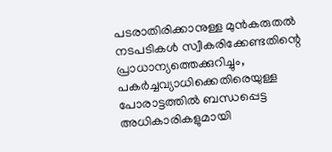പടരാതിരിക്കാനുള്ള മുന്‍കരുതല്‍ നടപടികള്‍ സ്വീകരിക്കേണ്ടതിന്റെ പ്രാധാന്യത്തെക്കുറിച്ചും, പകര്‍ച്ചവ്യാധിക്കെതിരെയുള്ള പോരാട്ടത്തില്‍ ബന്ധപ്പെട്ട അധികാരികളുമായി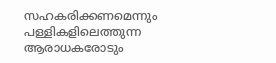സഹകരിക്കണമെന്നും പള്ളികളിലെത്തുന്ന ആരാധകരോടും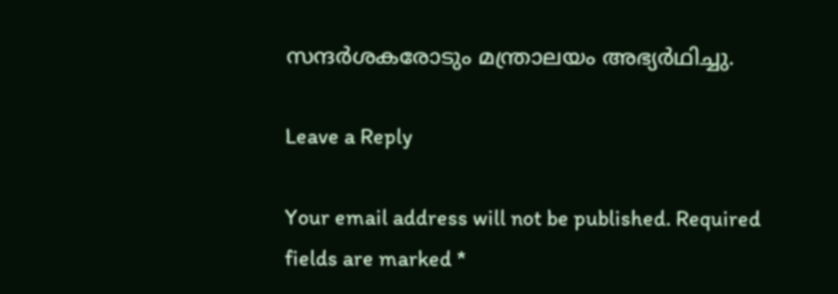സന്ദര്‍ശകരോടും മന്ത്രാലയം അഭ്യര്‍ഥിച്ചു.

Leave a Reply

Your email address will not be published. Required fields are marked *